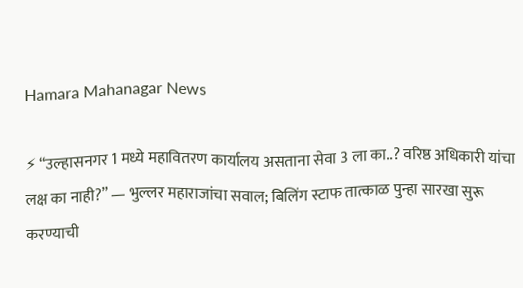Hamara Mahanagar News

⚡ “उल्हासनगर 1 मध्ये महावितरण कार्यालय असताना सेवा 3 ला का..? वरिष्ठ अधिकारी यांचा लक्ष का नाही?” — भुल्लर महाराजांचा सवाल; बिलिंग स्टाफ तात्काळ पुन्हा सारखा सुरू करण्याची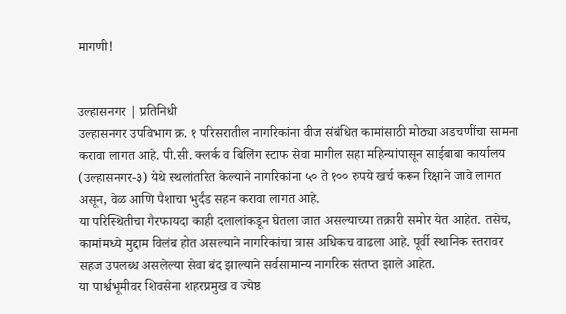मागणी!


उल्हासनगर | प्रतिनिधी
उल्हासनगर उपविभाग क्र. १ परिसरातील नागरिकांना वीज संबंधित कामांसाठी मोठ्या अडचणींचा सामना करावा लागत आहे. पी.सी. क्लर्क व बिलिंग स्टाफ सेवा मागील सहा महिन्यांपासून साईबाबा कार्यालय (उल्हासनगर-३) येथे स्थलांतरित केल्याने नागरिकांना ५० ते १०० रुपये खर्च करून रिक्षाने जावे लागत असून, वेळ आणि पैशाचा भुर्दंड सहन करावा लागत आहे.
या परिस्थितीचा गैरफायदा काही दलालांकडून घेतला जात असल्याच्या तक्रारी समोर येत आहेत. तसेच, कामांमध्ये मुद्दाम विलंब होत असल्याने नागरिकांचा त्रास अधिकच वाढला आहे. पूर्वी स्थानिक स्तरावर सहज उपलब्ध असलेल्या सेवा बंद झाल्याने सर्वसामान्य नागरिक संतप्त झाले आहेत.
या पार्श्वभूमीवर शिवसेना शहरप्रमुख व ज्येष्ठ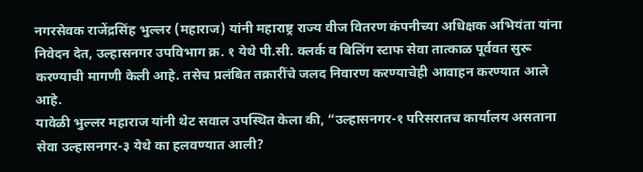नगरसेवक राजेंद्रसिंह भुल्लर (महाराज) यांनी महाराष्ट्र राज्य वीज वितरण कंपनीच्या अधिक्षक अभियंता यांना निवेदन देत, उल्हासनगर उपविभाग क्र. १ येथे पी.सी. क्लर्क व बिलिंग स्टाफ सेवा तात्काळ पूर्ववत सुरू करण्याची मागणी केली आहे. तसेच प्रलंबित तक्रारींचे जलद निवारण करण्याचेही आवाहन करण्यात आले आहे.
यावेळी भुल्लर महाराज यांनी थेट सवाल उपस्थित केला की, “उल्हासनगर-१ परिसरातच कार्यालय असताना सेवा उल्हासनगर-३ येथे का हलवण्यात आली?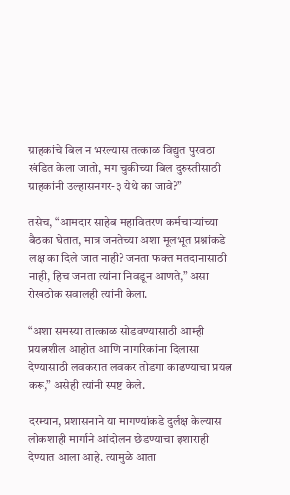ग्राहकांचे बिल न भरल्यास तत्काळ विद्युत पुरवठा खंडित केला जातो, मग चुकीच्या बिल दुरुस्तीसाठी ग्राहकांनी उल्हासनगर-३ येथे का जावे?”

तसेच, “आमदार साहेब महावितरण कर्मचाऱ्यांच्या बैठका घेतात, मात्र जनतेच्या अशा मूलभूत प्रश्नांकडे लक्ष का दिले जात नाही? जनता फक्त मतदानासाठी नाही, हिच जनता त्यांना निवडून आणते,” असा रोखठोक सवालही त्यांनी केला.

“अशा समस्या तात्काळ सोडवण्यासाठी आम्ही प्रयत्नशील आहोत आणि नागरिकांना दिलासा देण्यासाठी लवकरात लवकर तोडगा काढण्याचा प्रयत्न करू,” असेही त्यांनी स्पष्ट केले.

दरम्यान, प्रशासनाने या मागण्यांकडे दुर्लक्ष केल्यास लोकशाही मार्गाने आंदोलन छेडण्याचा इशाराही देण्यात आला आहे. त्यामुळे आता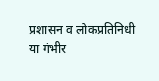प्रशासन व लोकप्रतिनिधी या गंभीर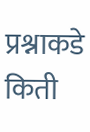प्रश्नाकडे किती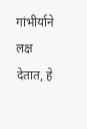गांभीर्याने लक्ष देतात, हे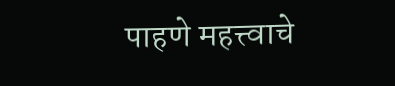पाहणे महत्त्वाचे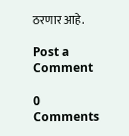ठरणार आहे.

Post a Comment

0 Comments